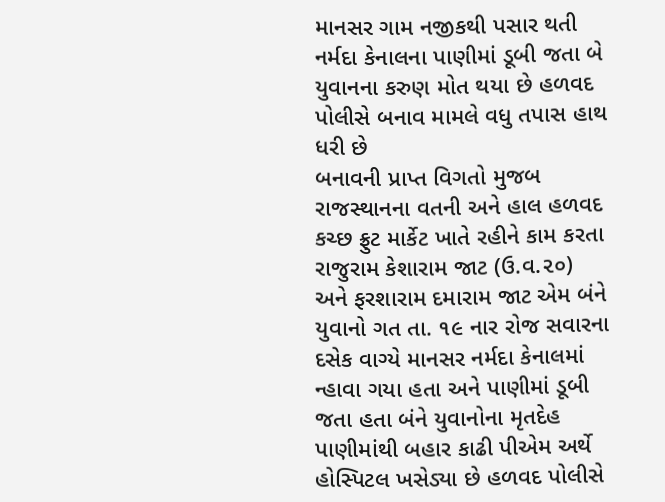માનસર ગામ નજીકથી પસાર થતી નર્મદા કેનાલના પાણીમાં ડૂબી જતા બે યુવાનના કરુણ મોત થયા છે હળવદ પોલીસે બનાવ મામલે વધુ તપાસ હાથ ધરી છે
બનાવની પ્રાપ્ત વિગતો મુજબ રાજસ્થાનના વતની અને હાલ હળવદ કચ્છ ફ્રુટ માર્કેટ ખાતે રહીને કામ કરતા રાજુરામ કેશારામ જાટ (ઉ.વ.૨૦) અને ફરશારામ દમારામ જાટ એમ બંને યુવાનો ગત તા. ૧૯ નાર રોજ સવારના દસેક વાગ્યે માનસર નર્મદા કેનાલમાં ન્હાવા ગયા હતા અને પાણીમાં ડૂબી જતા હતા બંને યુવાનોના મૃતદેહ પાણીમાંથી બહાર કાઢી પીએમ અર્થે હોસ્પિટલ ખસેડ્યા છે હળવદ પોલીસે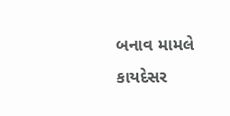બનાવ મામલે કાયદેસર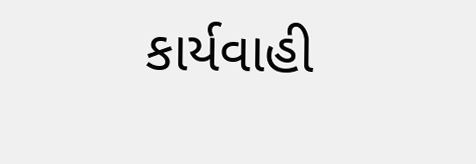કાર્યવાહી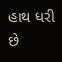હાથ ધરી છે